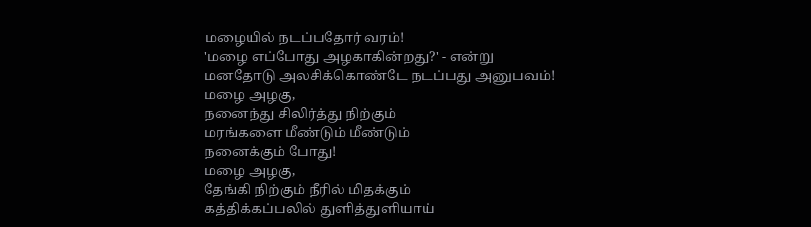மழையில் நடப்பதோர் வரம்!
'மழை எப்போது அழகாகின்றது?' - என்று
மனதோடு அலசிக்கொண்டே நடப்பது அனுபவம்!
மழை அழகு,
நனைந்து சிலிர்த்து நிற்கும்
மரங்களை மீண்டும் மீண்டும்
நனைக்கும் போது!
மழை அழகு,
தேங்கி நிற்கும் நீரில் மிதக்கும்
கத்திக்கப்பலில் துளித்துளியாய்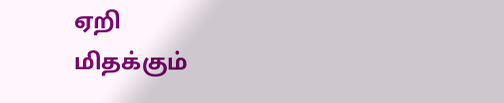ஏறி
மிதக்கும்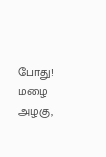போது!
மழை அழகு,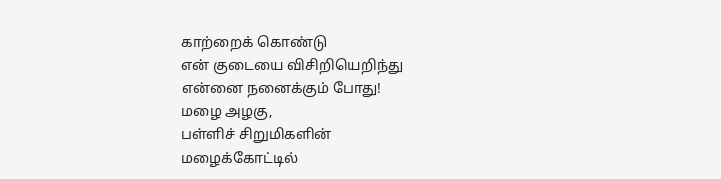காற்றைக் கொண்டு
என் குடையை விசிறியெறிந்து
என்னை நனைக்கும் போது!
மழை அழகு,
பள்ளிச் சிறுமிகளின்
மழைக்கோட்டில்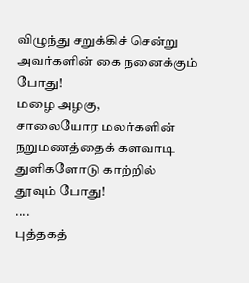விழுந்து சறுக்கிச் சென்று
அவர்களின் கை நனைக்கும் போது!
மழை அழகு,
சாலையோர மலர்களின்
நறுமணத்தைக் களவாடி
துளிகளோடு காற்றில் தூவும் போது!
....
புத்தகத்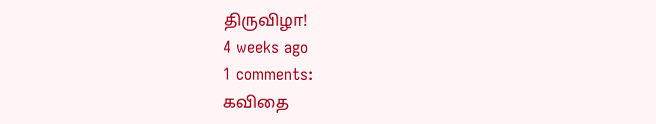திருவிழா!
4 weeks ago
1 comments:
கவிதை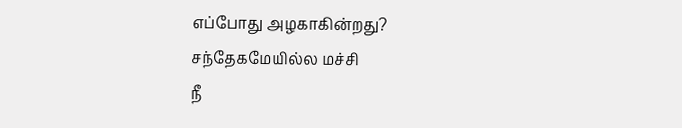எப்போது அழகாகின்றது?
சந்தேகமேயில்ல மச்சி
நீ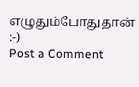எழுதும்போதுதான்
:-)
Post a Comment